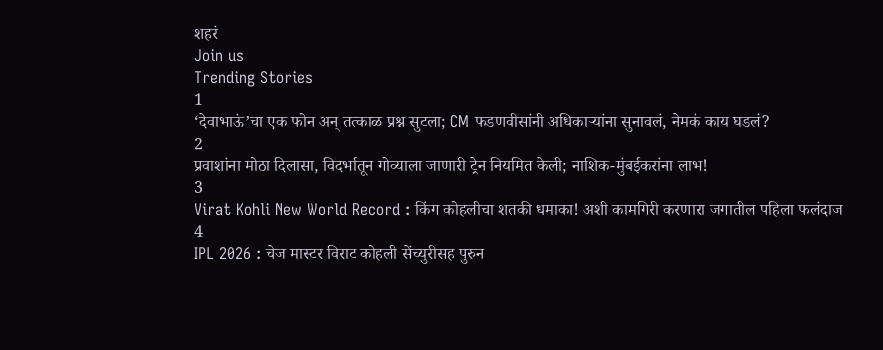शहरं
Join us
Trending Stories
1
‘देवाभाऊं’चा एक फोन अन् तत्काळ प्रश्न सुटला; CM फडणवीसांनी अधिकाऱ्यांना सुनावलं, नेमकं काय घडलं?
2
प्रवाशांना मोठा दिलासा, विदर्भातून गोव्याला जाणारी ट्रेन नियमित केली; नाशिक-मुंबईकरांना लाभ!
3
Virat Kohli New World Record : किंग कोहलीचा शतकी धमाका! अशी कामगिरी करणारा जगातील पहिला फलंदाज
4
IPL 2026 : चेज मास्टर विराट कोहली सेंच्युरीसह पुरुन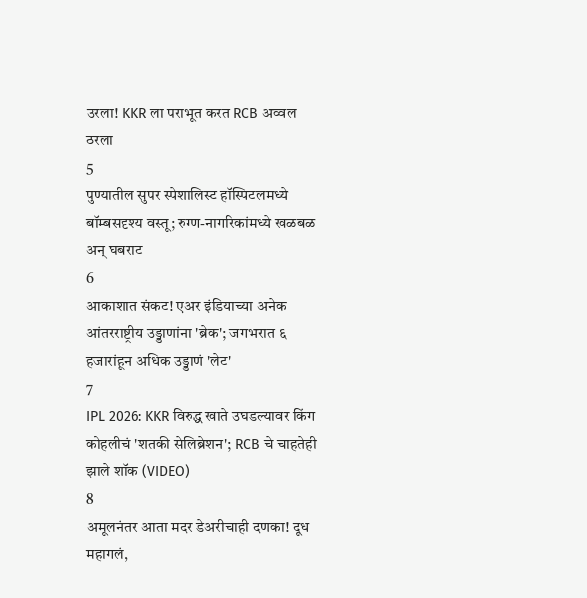उरला! KKR ला पराभूत करत RCB अव्वल ठरला
5
पुण्यातील सुपर स्पेशालिस्ट हॉस्पिटलमध्ये बॉम्बसदृश्य वस्तू; रुग्ण-नागरिकांमध्ये खळबळ अन् घबराट
6
आकाशात संकट! एअर इंडियाच्या अनेक आंतरराष्ट्रीय उड्डाणांना 'ब्रेक'; जगभरात ६ हजारांहून अधिक उड्डाणं 'लेट'
7
IPL 2026: KKR विरुद्ध खाते उघडल्यावर किंग कोहलीचं 'शतकी सेलिब्रेशन'; RCB चे चाहतेही झाले शॉक (VIDEO)
8
अमूलनंतर आता मदर डेअरीचाही दणका! दूध महागलं,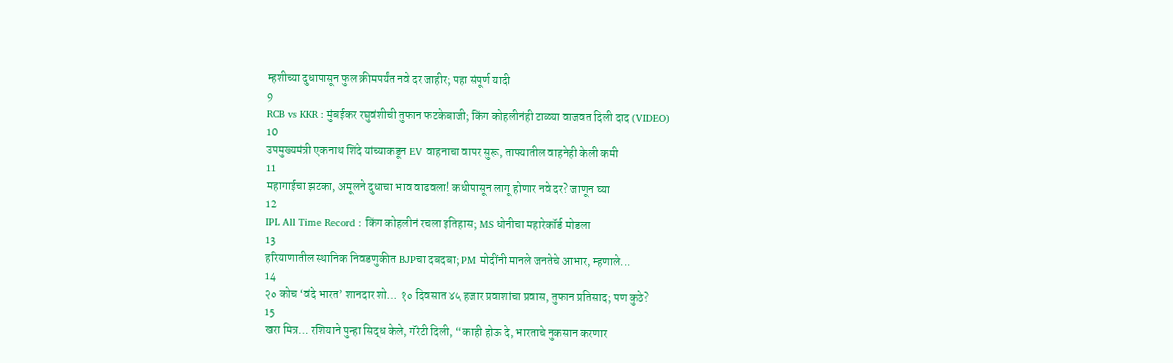म्हशीच्या दुधापासून फुल क्रीमपर्यंत नवे दर जाहीर; पहा संपूर्ण यादी
9
RCB vs KKR : मुंबईकर रघुवंशीची तुफान फटकेबाजी; किंग कोहलीनंही टाळ्या वाजवत दिली दाद (VIDEO)
10
उपमुख्यमंत्री एकनाथ शिंदे यांच्याकडून EV वाहनाचा वापर सुरू, ताफ्यातील वाहनेही केली कमी
11
महागाईचा झटका, अमूलने दुधाचा भाव वाढवला! कधीपासून लागू होणार नवे दर? जाणून घ्या
12
IPL All Time Record : किंग कोहलीनं रचला इतिहास; MS धोनीचा महारेकॉर्ड मोडला
13
हरियाणातील स्थानिक निवडणुकीत BJPचा दबदबा; PM मोदींनी मानले जनतेचे आभार, म्हणाले...
14
२० कोच ‘वंदे भारत’ शानदार शो… १० दिवसात ४५ हजार प्रवाशांचा प्रवास, तुफान प्रतिसाद; पण कुठे?
15
खरा मित्र… रशियाने पुन्हा सिद्ध केले, गॅरंटी दिली, “काही होऊ दे, भारताचे नुकसान करणार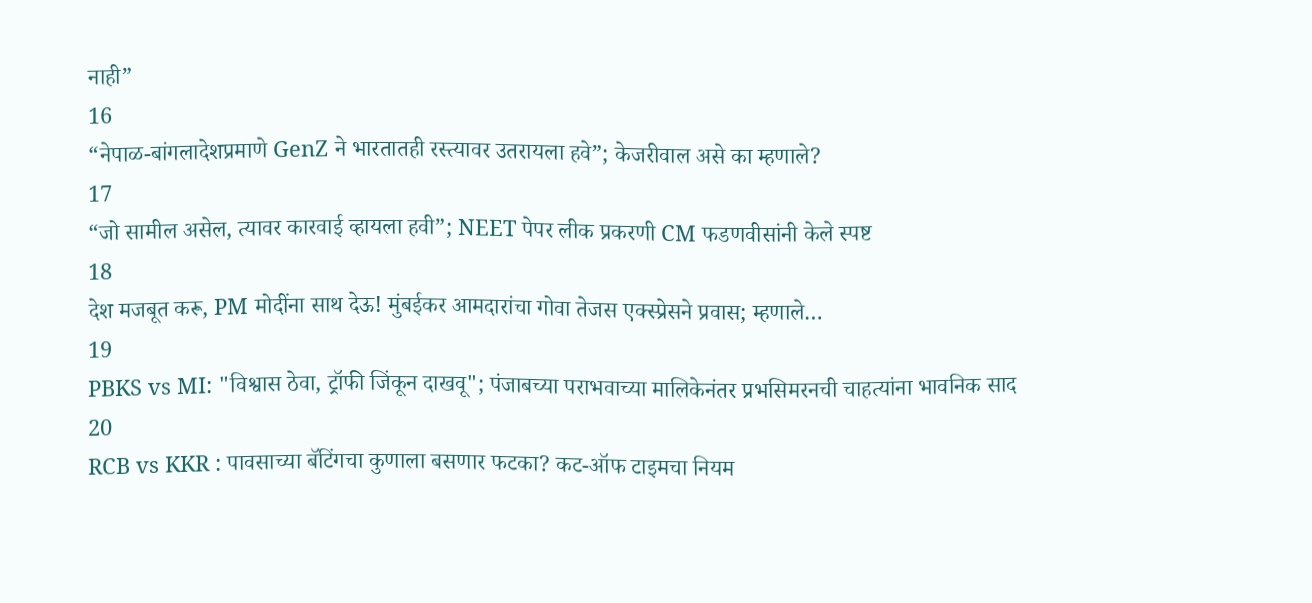नाही”
16
“नेपाळ-बांगलादेशप्रमाणे GenZ ने भारतातही रस्त्यावर उतरायला हवे”; केजरीवाल असे का म्हणाले?
17
“जो सामील असेल, त्यावर कारवाई व्हायला हवी”; NEET पेपर लीक प्रकरणी CM फडणवीसांनी केले स्पष्ट
18
देश मजबूत करू, PM मोदींना साथ देऊ! मुंबईकर आमदारांचा गोवा तेजस एक्स्प्रेसने प्रवास; म्हणाले…
19
PBKS vs MI: "विश्वास ठेवा, ट्रॉफी जिंकून दाखवू"; पंजाबच्या पराभवाच्या मालिकेनंतर प्रभसिमरनची चाहत्यांना भावनिक साद
20
RCB vs KKR : पावसाच्या बॅटिंगचा कुणाला बसणार फटका? कट-ऑफ टाइमचा नियम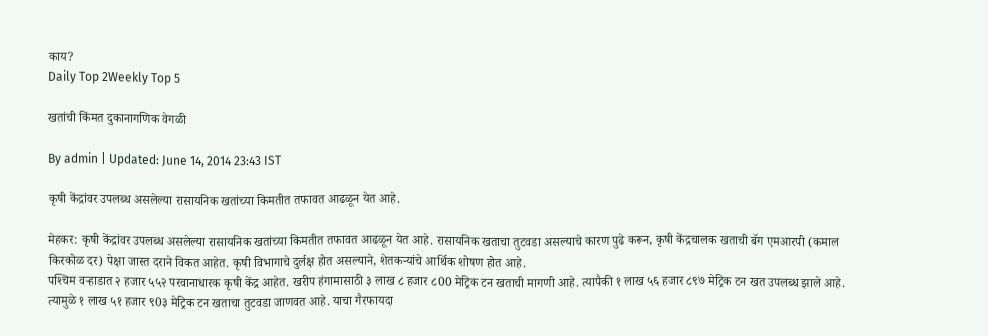काय?
Daily Top 2Weekly Top 5

खतांची किंमत दुकानागणिक वेगळी

By admin | Updated: June 14, 2014 23:43 IST

कृषी केंद्रांवर उपलब्ध असलेल्या रासायनिक खतांच्या किमतीत तफावत आढळून येत आहे.

मेहकर: कृषी केंद्रांवर उपलब्ध असलेल्या रासायनिक खतांच्या किमतीत तफावत आढळून येत आहे. रासायनिक खताचा तुटवडा असल्याचे कारण पुढे करून, कृषी केंद्रचालक खताची बॅग एमआरपी (कमाल किरकोळ दर) पेक्षा जास्त दराने विकत आहेत. कृषी विभागाचे दुर्लक्ष होत असल्याने, शेतकर्‍यांचे आर्थिक शोषण होत आहे.
पश्‍चिम वर्‍हाडात २ हजार ५५२ परवानाधारक कृषी केंद्र आहेत. खरीप हंगामासाठी ३ लाख ८ हजार ८00 मेट्रिक टन खताची मागणी आहे. त्यापैकी १ लाख ५६ हजार ८९७ मेट्रिक टन खत उपलब्ध झाले आहे. त्यामुळे १ लाख ५१ हजार ९0३ मेट्रिक टन खताचा तुटवडा जाणवत आहे. याचा गैरफायदा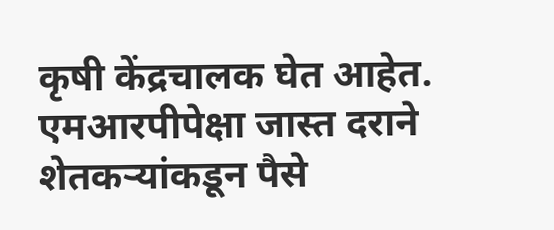कृषी केंद्रचालक घेत आहेत. एमआरपीपेक्षा जास्त दराने शेतकर्‍यांकडून पैसे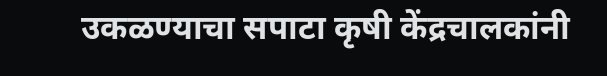उकळण्याचा सपाटा कृषी केंद्रचालकांनी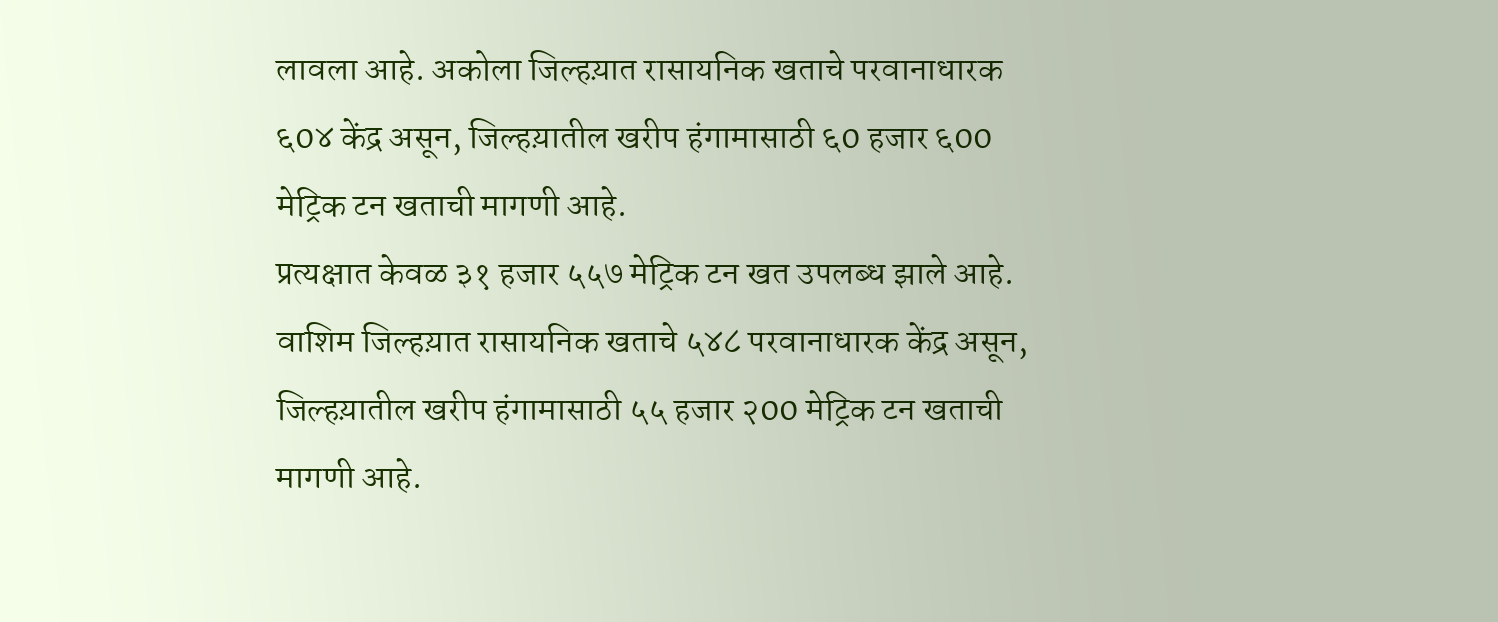लावला आहे. अकोला जिल्हय़ात रासायनिक खताचे परवानाधारक ६0४ केंद्र असून, जिल्हय़ातील खरीप हंगामासाठी ६0 हजार ६00 मेट्रिक टन खताची मागणी आहे.
प्रत्यक्षात केवळ ३१ हजार ५५७ मेट्रिक टन खत उपलब्ध झाले आहे. वाशिम जिल्हय़ात रासायनिक खताचे ५४८ परवानाधारक केंद्र असून, जिल्हय़ातील खरीप हंगामासाठी ५५ हजार २00 मेट्रिक टन खताची मागणी आहे.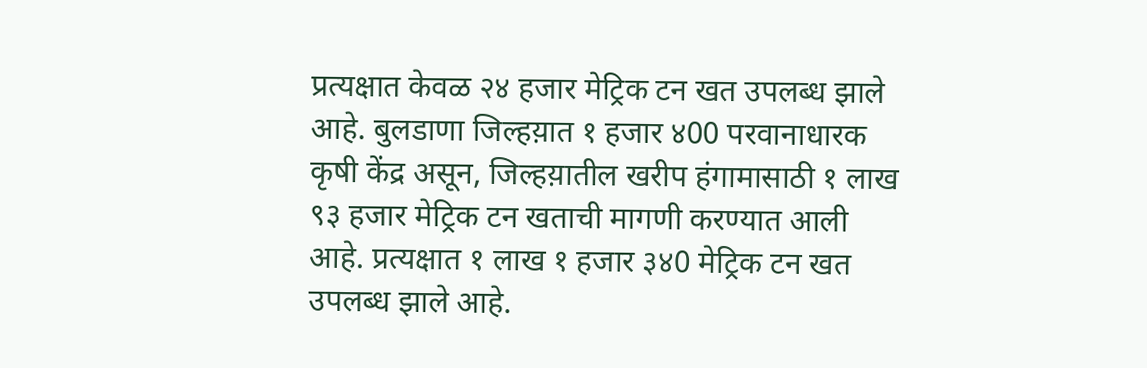प्रत्यक्षात केवळ २४ हजार मेट्रिक टन खत उपलब्ध झाले आहे. बुलडाणा जिल्हय़ात १ हजार ४00 परवानाधारक कृषी केंद्र असून, जिल्हय़ातील खरीप हंगामासाठी १ लाख ९३ हजार मेट्रिक टन खताची मागणी करण्यात आली आहे. प्रत्यक्षात १ लाख १ हजार ३४0 मेट्रिक टन खत उपलब्ध झाले आहे.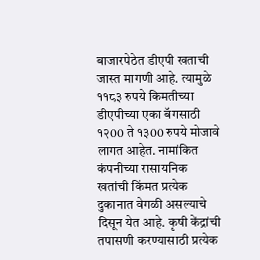बाजारपेठेत डीएपी खताची जास्त मागणी आहे. त्यामुळे ११८३ रुपये किमतीच्या डीएपीच्या एका बॅगसाठी १२00 ते १३00 रुपये मोजावे लागत आहेत. नामांकित कंपनीच्या रासायनिक खतांची किंमत प्रत्येक दुकानात वेगळी असल्याचे दिसून येत आहे. कृषी केंद्रांची तपासणी करण्यासाठी प्रत्येक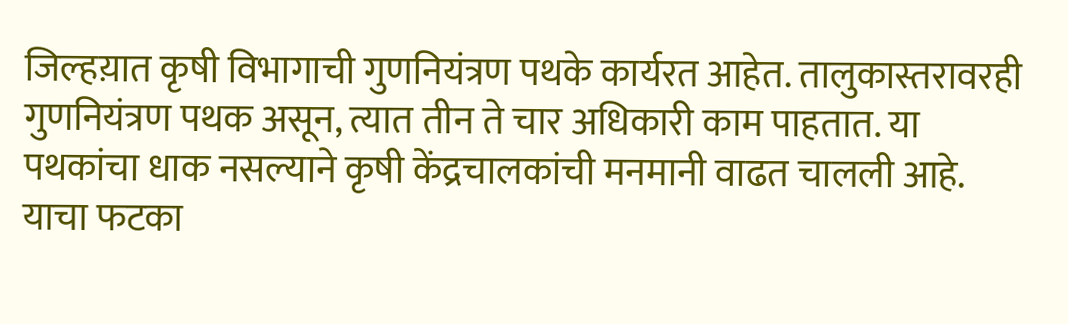जिल्हय़ात कृषी विभागाची गुणनियंत्रण पथके कार्यरत आहेत. तालुकास्तरावरही गुणनियंत्रण पथक असून, त्यात तीन ते चार अधिकारी काम पाहतात. या पथकांचा धाक नसल्याने कृषी केंद्रचालकांची मनमानी वाढत चालली आहे. याचा फटका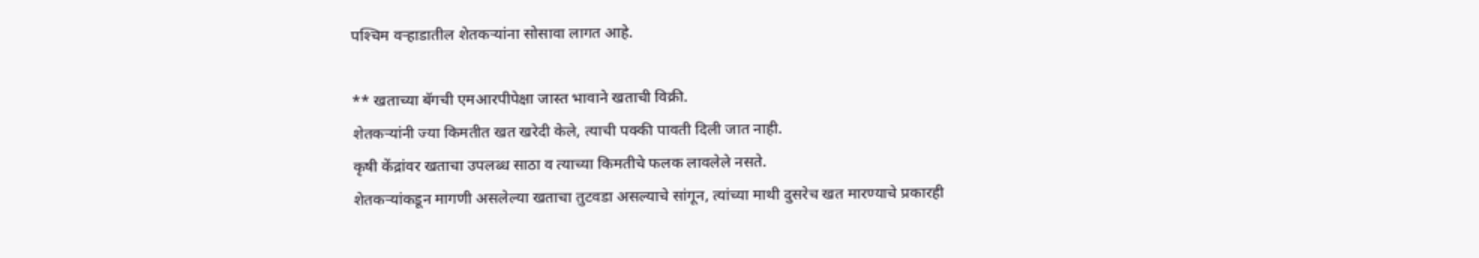पश्‍चिम वर्‍हाडातील शेतकर्‍यांना सोसावा लागत आहे.

** खताच्या बॅगची एमआरपीपेक्षा जास्त भावाने खताची विक्री.
शेतकर्‍यांनी ज्या किमतीत खत खरेदी केले, त्याची पक्की पावती दिली जात नाही.
कृषी केंद्रांवर खताचा उपलब्ध साठा व त्याच्या किमतीचे फलक लावलेले नसते.
शेतकर्‍यांकडून मागणी असलेल्या खताचा तुटवडा असल्याचे सांगून, त्यांच्या माथी दुसरेच खत मारण्याचे प्रकारही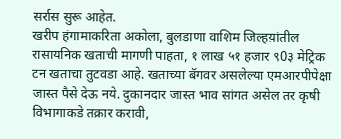सर्रास सुरू आहेत.
खरीप हंगामाकरिता अकोला, बुलडाणा वाशिम जिल्हय़ांतील रासायनिक खताची मागणी पाहता, १ लाख ५१ हजार ९0३ मेट्रिक टन खताचा तुटवडा आहे. खताच्या बॅगवर असलेल्या एमआरपीपेक्षा जास्त पैसे देऊ नये. दुकानदार जास्त भाव सांगत असेल तर कृषी विभागाकडे तक्रार करावी,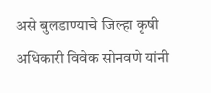असे बुलडाण्याचे जिल्हा कृषी अधिकारी विवेक सोनवणे यांनी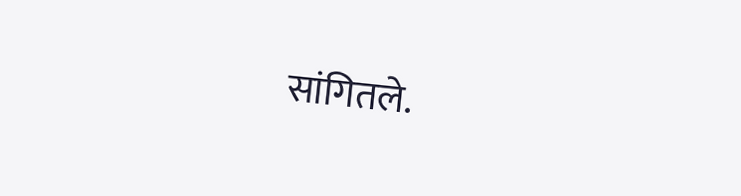सांगितले.